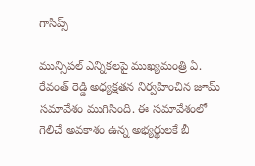గాసిప్స్

మున్సిపల్ ఎన్నికలపై ముఖ్యమంత్రి ఏ. రేవంత్ రెడ్డి అధ్యక్షతన నిర్వహించిన జూమ్ సమావేశం ముగిసింది. ఈ సమావేశంలో గెలిచే అవకాశం ఉన్న అభ్యర్థులకే బీ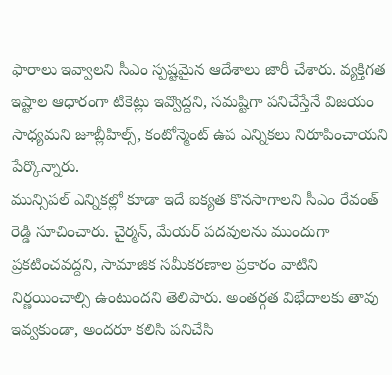ఫారాలు ఇవ్వాలని సీఎం స్పష్టమైన ఆదేశాలు జారీ చేశారు. వ్యక్తిగత ఇష్టాల ఆధారంగా టికెట్లు ఇవ్వొద్దని, సమష్టిగా పనిచేస్తేనే విజయం సాధ్యమని జూబ్లీహిల్స్, కంటోన్మెంట్ ఉప ఎన్నికలు నిరూపించాయని పేర్కొన్నారు.
మున్సిపల్ ఎన్నికల్లో కూడా ఇదే ఐక్యత కొనసాగాలని సీఎం రేవంత్ రెడ్డి సూచించారు. చైర్మన్, మేయర్ పదవులను ముందుగా ప్రకటించవద్దని, సామాజిక సమీకరణాల ప్రకారం వాటిని నిర్ణయించాల్సి ఉంటుందని తెలిపారు. అంతర్గత విభేదాలకు తావు ఇవ్వకుండా, అందరూ కలిసి పనిచేసి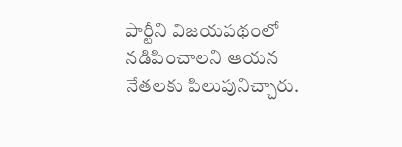పార్టీని విజయపథంలో నడిపించాలని ఆయన నేతలకు పిలుపునిచ్చారు.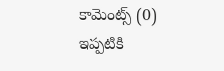కామెంట్స్ (0)
ఇప్పటికి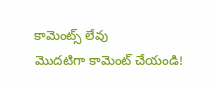కామెంట్స్ లేవు
మొదటిగా కామెంట్ చేయండి!